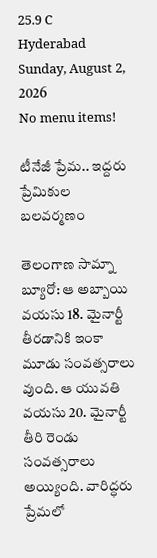25.9 C
Hyderabad
Sunday, August 2, 2026
No menu items!

టీనేజీ ప్రేమ.. ఇద్దరు ప్రేమికుల బలవర్మణం

తెలంగాణ సామ్నా బ్యూరో: ఆ అబ్బాయి వయసు 18. మైనార్టీ తీరడానికి ఇంకా మూడు సంవత్సరాలు వుంది. ఆ యువతి వయసు 20. మైనార్టీ తీరి రెండు సంవత్సరాలు అయ్యింది. వారిద్ధరు ప్రేమలో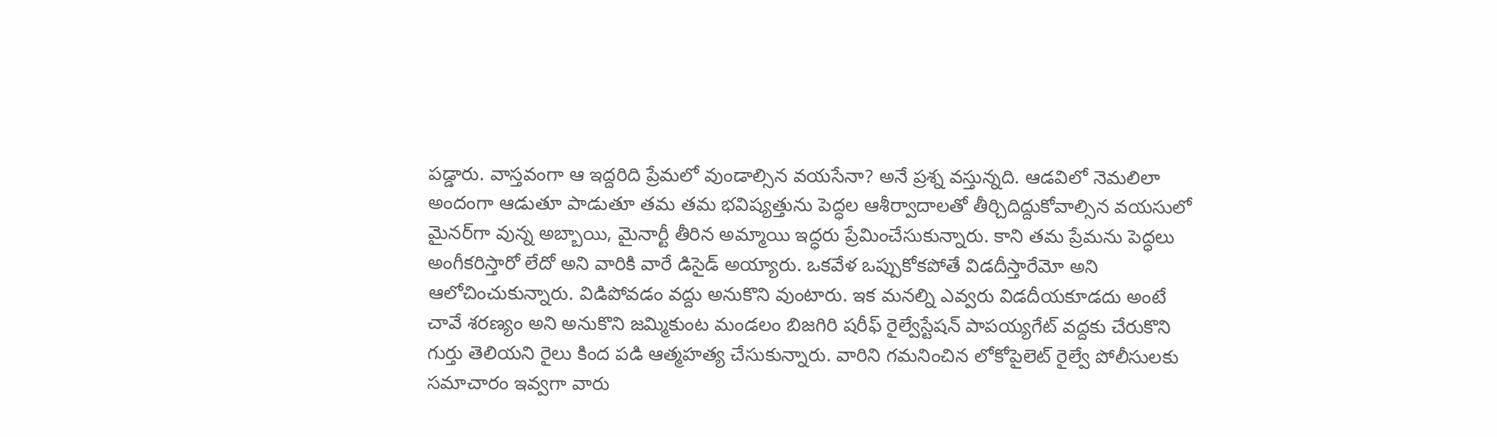పడ్డారు. వాస్తవంగా ఆ ఇద్దరిది ప్రేమలో వుండాల్సిన వయసేనా? అనే ప్రశ్న వస్తున్నది. ఆడవిలో నెమలిలా అందంగా ఆడుతూ పాడుతూ తమ తమ భవిష్యత్తును పెద్ధల ఆశీర్వాదాలతో తీర్చిదిద్దుకోవాల్సిన వయసులో మైనర్‌గా వున్న అబ్బాయి, మైనార్టీ తీరిన అమ్మాయి ఇద్ధరు ప్రేమించేసుకున్నారు. కాని తమ ప్రేమను పెద్ధలు అంగీకరిస్తారో లేదో అని వారికి వారే డిసైడ్‌ అయ్యారు. ఒకవేళ ఒప్పుకోకపోతే విడదీస్తారేమో అని ఆలోచించుకున్నారు. విడిపోవడం వద్దు అనుకొని వుంటారు. ఇక మనల్ని ఎవ్వరు విడదీయకూడదు అంటే చావే శరణ్యం అని అనుకొని జమ్మికుంట మండలం బిజగిరి షరీఫ్‌ రైల్వేస్టేషన్‌ పాపయ్యగేట్‌ వద్దకు చేరుకొని గుర్తు తెలియని రైలు కింద పడి ఆత్మహత్య చేసుకున్నారు. వారిని గమనించిన లోకోపైలెట్‌ రైల్వే పోలీసులకు సమాచారం ఇవ్వగా వారు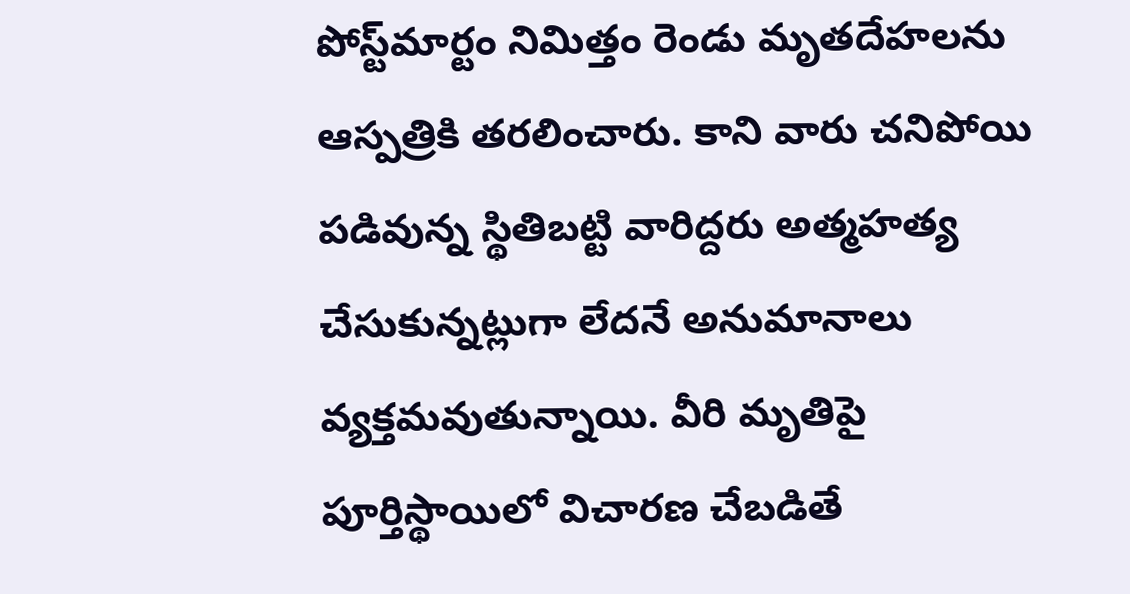పోస్ట్‌మార్టం నిమిత్తం రెండు మృతదేహలను ఆస్పత్రికి తరలించారు. కాని వారు చనిపోయి పడివున్న స్థితిబట్టి వారిద్దరు అత్మహత్య చేసుకున్నట్లుగా లేదనే అనుమానాలు వ్యక్తమవుతున్నాయి. వీరి మృతిపై పూర్తిస్థాయిలో విచారణ చేబడితే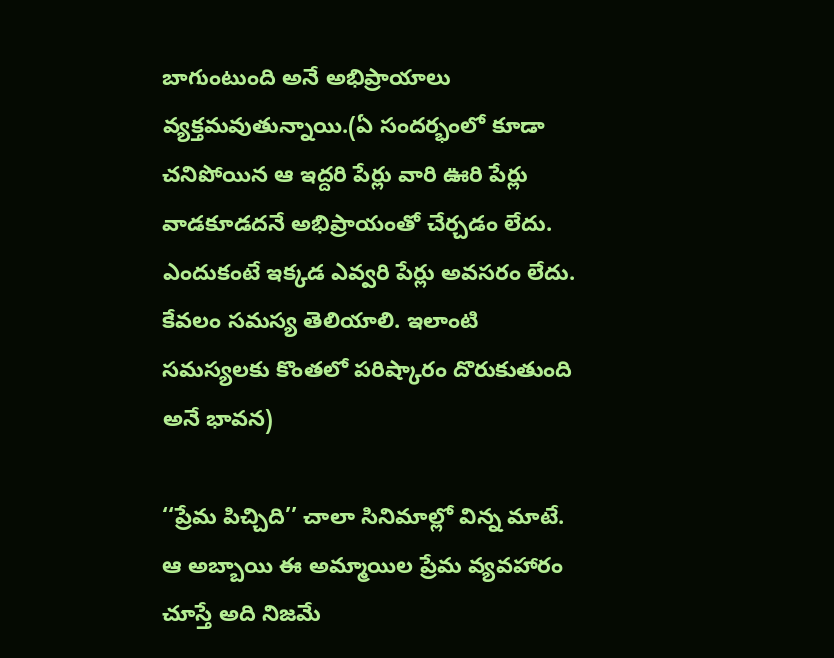బాగుంటుంది అనే అభిప్రాయాలు వ్యక్తమవుతున్నాయి.(ఏ సందర్భంలో కూడా చనిపోయిన ఆ ఇద్దరి పేర్లు వారి ఊరి పేర్లు వాడకూడదనే అభిప్రాయంతో చేర్చడం లేదు. ఎందుకంటే ఇక్కడ ఎవ్వరి పేర్లు అవసరం లేదు. కేవలం సమస్య తెలియాలి. ఇలాంటి సమస్యలకు కొంతలో పరిష్కారం దొరుకుతుంది అనే భావన)

‘‘ప్రేమ పిచ్చిది’’ చాలా సినిమాల్లో విన్న మాటే. ఆ అబ్బాయి ఈ అమ్మాయిల ప్రేమ వ్యవహారం చూస్తే అది నిజమే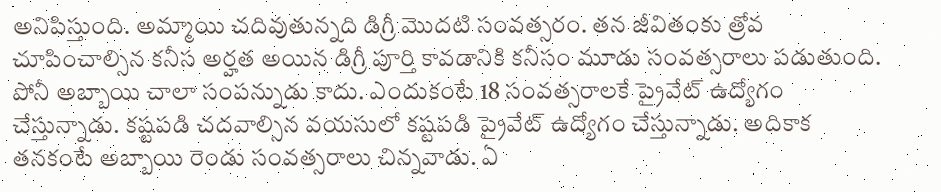అనిపిస్తుంది. అమ్మాయి చదివుతున్నది డిగ్రీ మొదటి సంవత్సరం. తన జీవితంకు త్రోవ చూపించాల్సిన కనీస అర్హత అయిన డిగ్రీ పూర్తి కావడానికి కనీసం మూడు సంవత్సరాలు పడుతుంది. పోనీ అబ్బాయి చాలా సంపన్నుడు కాదు. ఎందుకంటే 18 సంవత్సరాలకే ప్రైవేట్‌ ఉద్యోగం చేస్తున్నాడు. కష్టపడి చదవాల్సిన వయసులో కష్టపడి ప్రైవేట్‌ ఉద్యోగం చేస్తున్నాడు. అదికాక తనకంటే అబ్బాయి రెండు సంవత్సరాలు చిన్నవాడు. ఏ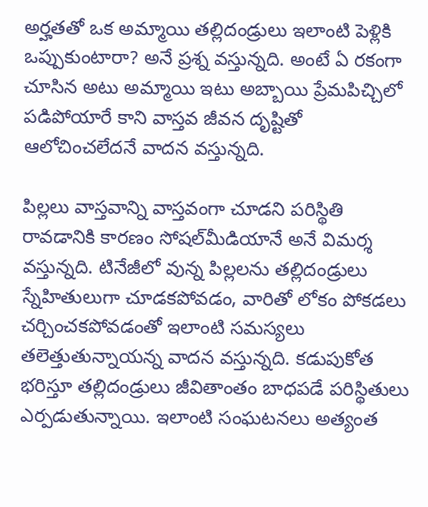అర్హతతో ఒక అమ్మాయి తల్లిదండ్రులు ఇలాంటి పెళ్లికి ఒప్పుకుంటారా? అనే ప్రశ్న వస్తున్నది. అంటే ఏ రకంగా చూసిన అటు అమ్మాయి ఇటు అబ్బాయి ప్రేమపిచ్చిలో పడిపోయారే కాని వాస్తవ జీవన దృష్టితో ఆలోచించలేదనే వాదన వస్తున్నది.

పిల్లలు వాస్తవాన్ని వాస్తవంగా చూడని పరిస్థితి రావడానికి కారణం సోషల్‌మీడియానే అనే విమర్శ వస్తున్నది. టినేజీలో వున్న పిల్లలను తల్లిదండ్రులు స్నేహితులుగా చూడకపోవడం, వారితో లోకం పోకడలు చర్చించకపోవడంతో ఇలాంటి సమస్యలు తలెత్తుతున్నాయన్న వాదన వస్తున్నది. కడుపుకోత భరిస్తూ తల్లిదండ్రులు జీవితాంతం బాధపడే పరిస్థితులు ఎర్పడుతున్నాయి. ఇలాంటి సంఘటనలు అత్యంత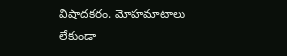విషాదకరం. మోహమాటాలు లేకుండా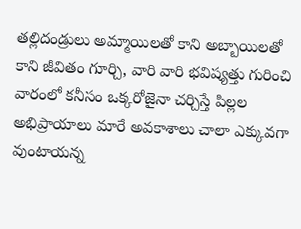తల్లిదండ్రులు అమ్మాయిలతో కాని అబ్బాయిలతో కాని జీవితం గూర్చి, వారి వారి భవిష్యత్తు గురించి వారంలో కనీసం ఒక్కరోజైనా చర్చిస్తే పిల్లల అభిప్రాయాలు మారే అవకాశాలు చాలా ఎక్కువగా వుంటాయన్న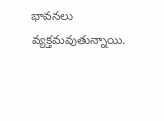భావనలు వ్యక్తమవుతున్నాయి.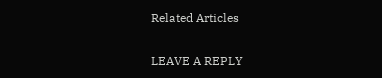Related Articles

LEAVE A REPLY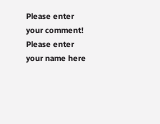Please enter your comment!
Please enter your name here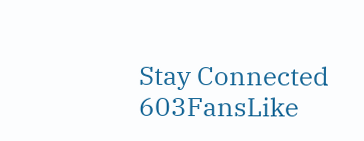Stay Connected
603FansLike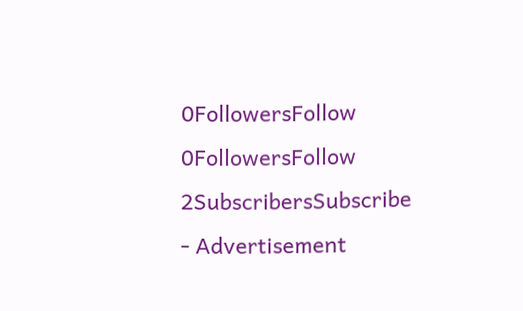0FollowersFollow
0FollowersFollow
2SubscribersSubscribe
- Advertisement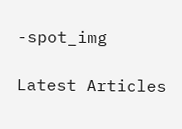-spot_img

Latest Articles